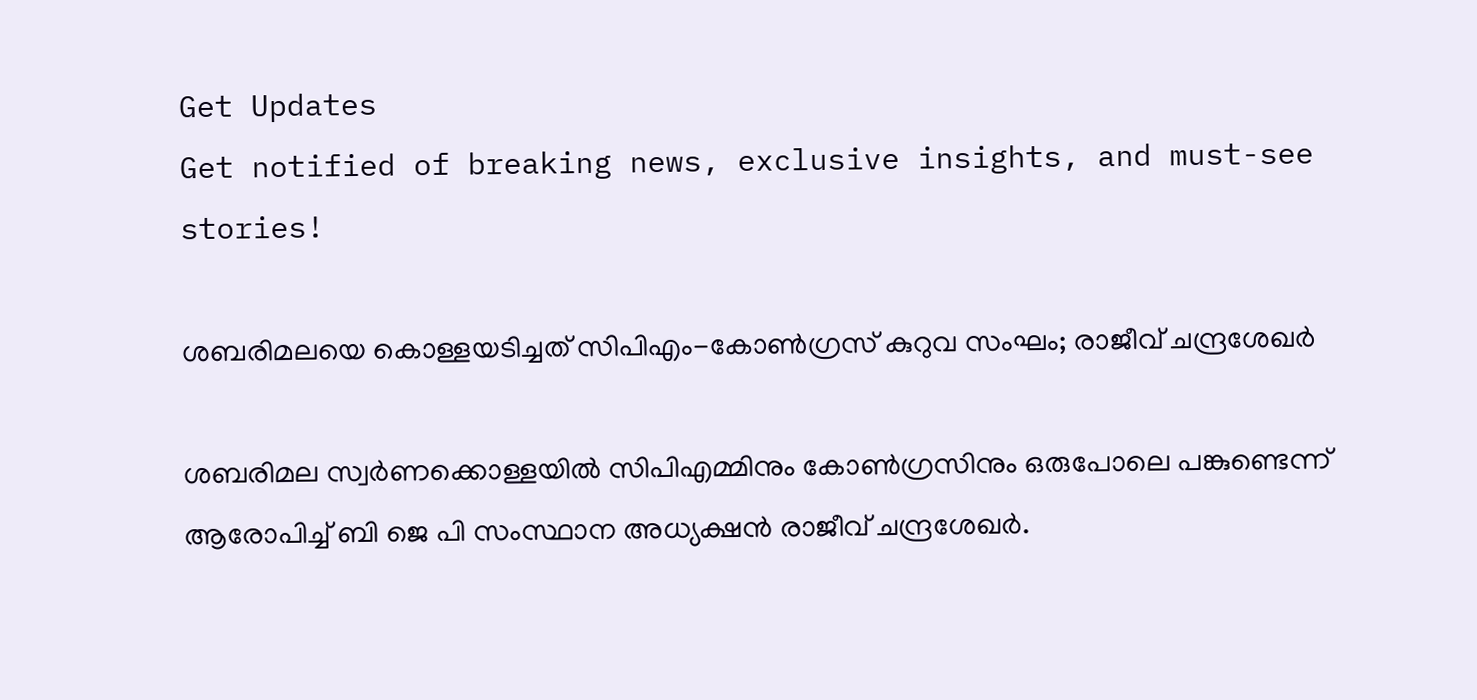Get Updates
Get notified of breaking news, exclusive insights, and must-see stories!

ശബരിമലയെ കൊള്ളയടിച്ചത് സിപിഎം-കോണ്‍ഗ്രസ് കുറുവ സംഘം; രാജീവ് ചന്ദ്രശേഖർ

ശബരിമല സ്വർണക്കൊള്ളയിൽ സിപിഎമ്മിനും കോണ്‍ഗ്രസിനും ഒരുപോലെ പങ്കുണ്ടെന്ന് ആരോപിച്ച് ബി ജെ പി സംസ്ഥാന അധ്യക്ഷൻ രാജീവ് ചന്ദ്രശേഖർ.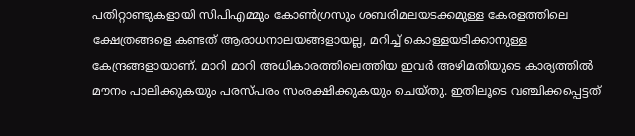പതിറ്റാണ്ടുകളായി സിപിഎമ്മും കോൺഗ്രസും ശബരിമലയടക്കമുള്ള കേരളത്തിലെ ക്ഷേത്രങ്ങളെ കണ്ടത് ആരാധനാലയങ്ങളായല്ല, മറിച്ച് കൊള്ളയടിക്കാനുള്ള കേന്ദ്രങ്ങളായാണ്. മാറി മാറി അധികാരത്തിലെത്തിയ ഇവർ അഴിമതിയുടെ കാര്യത്തിൽ മൗനം പാലിക്കുകയും പരസ്പരം സംരക്ഷിക്കുകയും ചെയ്തു. ഇതിലൂടെ വഞ്ചിക്കപ്പെട്ടത്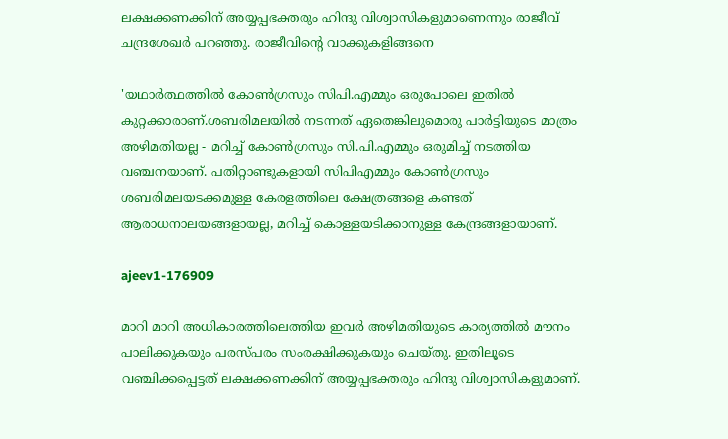ലക്ഷക്കണക്കിന് അയ്യപ്പഭക്തരും ഹിന്ദു വിശ്വാസികളുമാണെന്നും രാജീവ് ചന്ദ്രശേഖർ പറഞ്ഞു. രാജീവിൻ്റെ വാക്കുകളിങ്ങനെ

'യഥാർത്ഥത്തിൽ കോൺഗ്രസും സിപി.എമ്മും ഒരുപോലെ ഇതിൽ കുറ്റക്കാരാണ്.ശബരിമലയിൽ നടന്നത് ഏതെങ്കിലുമൊരു പാർട്ടിയുടെ മാത്രം അഴിമതിയല്ല - മറിച്ച് കോൺഗ്രസും സി.പി.എമ്മും ഒരുമിച്ച് നടത്തിയ വഞ്ചനയാണ്. പതിറ്റാണ്ടുകളായി സിപിഎമ്മും കോൺഗ്രസും ശബരിമലയടക്കമുള്ള കേരളത്തിലെ ക്ഷേത്രങ്ങളെ കണ്ടത് ആരാധനാലയങ്ങളായല്ല, മറിച്ച് കൊള്ളയടിക്കാനുള്ള കേന്ദ്രങ്ങളായാണ്.

ajeev1-176909

മാറി മാറി അധികാരത്തിലെത്തിയ ഇവർ അഴിമതിയുടെ കാര്യത്തിൽ മൗനം പാലിക്കുകയും പരസ്പരം സംരക്ഷിക്കുകയും ചെയ്തു. ഇതിലൂടെ വഞ്ചിക്കപ്പെട്ടത് ലക്ഷക്കണക്കിന് അയ്യപ്പഭക്തരും ഹിന്ദു വിശ്വാസികളുമാണ്.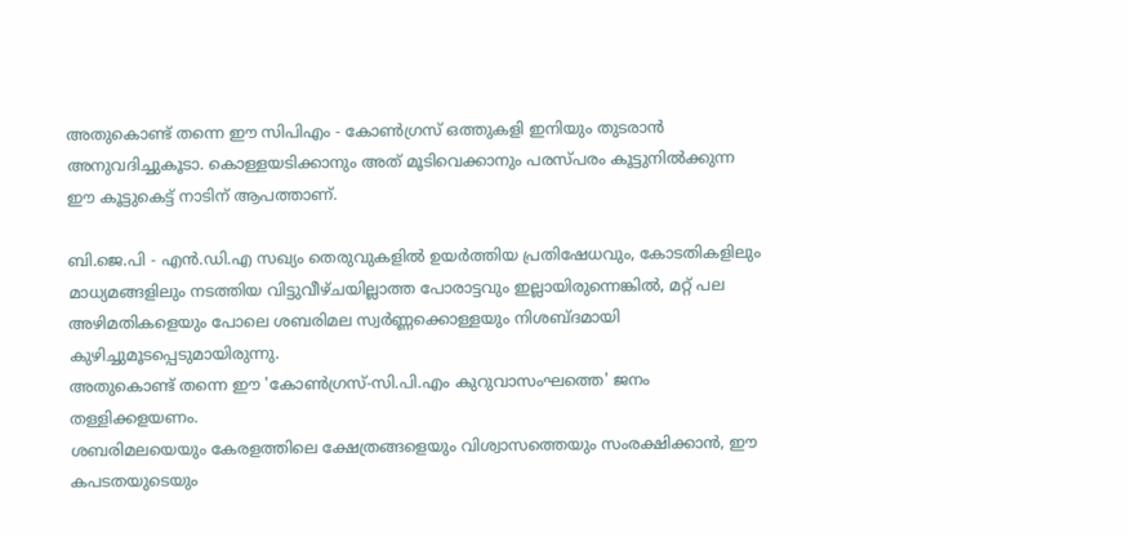അതുകൊണ്ട് തന്നെ ഈ സിപിഎം - കോൺഗ്രസ് ഒത്തുകളി ഇനിയും തുടരാൻ അനുവദിച്ചുകൂടാ. കൊള്ളയടിക്കാനും അത് മൂടിവെക്കാനും പരസ്പരം കൂട്ടുനിൽക്കുന്ന ഈ കൂട്ടുകെട്ട് നാടിന് ആപത്താണ്.

ബി.ജെ.പി - എൻ.ഡി.എ സഖ്യം തെരുവുകളിൽ ഉയർത്തിയ പ്രതിഷേധവും, കോടതികളിലും മാധ്യമങ്ങളിലും നടത്തിയ വിട്ടുവീഴ്ചയില്ലാത്ത പോരാട്ടവും ഇല്ലായിരുന്നെങ്കിൽ, മറ്റ് പല അഴിമതികളെയും പോലെ ശബരിമല സ്വർണ്ണക്കൊള്ളയും നിശബ്ദമായി കുഴിച്ചുമൂടപ്പെടുമായിരുന്നു.
അതുകൊണ്ട് തന്നെ ഈ 'കോൺഗ്രസ്-സി.പി.എം കുറുവാസംഘത്തെ' ജനം തള്ളിക്കളയണം.
ശബരിമലയെയും കേരളത്തിലെ ക്ഷേത്രങ്ങളെയും വിശ്വാസത്തെയും സംരക്ഷിക്കാൻ, ഈ കപടതയുടെയും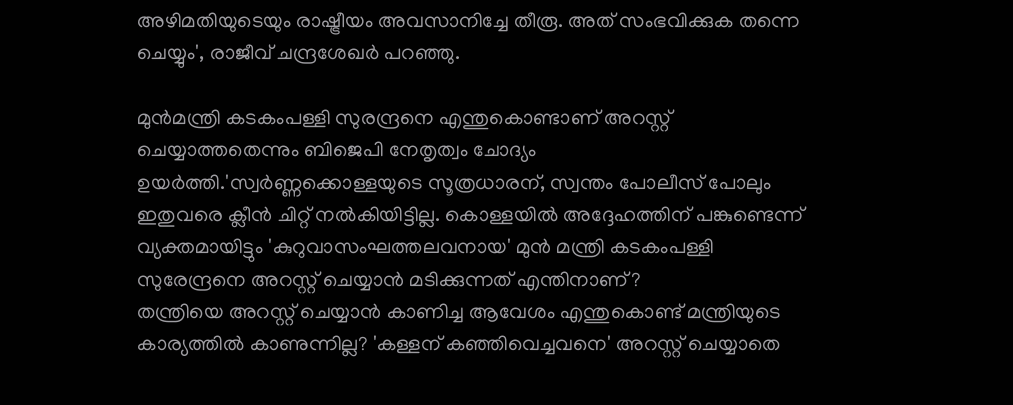അഴിമതിയുടെയും രാഷ്ട്രീയം അവസാനിച്ചേ തീരൂ. അത് സംഭവിക്കുക തന്നെ ചെയ്യും', രാജീവ് ചന്ദ്രശേഖർ പറഞ്ഞു.

മുൻമന്ത്രി കടകംപള്ളി സുരന്ദ്രനെ എന്തുകൊണ്ടാണ് അറസ്റ്റ് ചെയ്യാത്തതെന്നും ബിജെപി നേതൃത്വം ചോദ്യം ഉയർത്തി.'സ്വർണ്ണക്കൊള്ളയുടെ സൂത്രധാരന്, സ്വന്തം പോലീസ് പോലും ഇതുവരെ ക്ലീൻ ചിറ്റ് നൽകിയിട്ടില്ല. കൊള്ളയിൽ അദ്ദേഹത്തിന് പങ്കുണ്ടെന്ന് വ്യക്തമായിട്ടും 'കുറുവാസംഘത്തലവനായ' മുൻ മന്ത്രി കടകംപള്ളി സുരേന്ദ്രനെ അറസ്റ്റ് ചെയ്യാൻ മടിക്കുന്നത് എന്തിനാണ്?
തന്ത്രിയെ അറസ്റ്റ് ചെയ്യാൻ കാണിച്ച ആവേശം എന്തുകൊണ്ട് മന്ത്രിയുടെ കാര്യത്തിൽ കാണുന്നില്ല? 'കള്ളന് കഞ്ഞിവെച്ചവനെ' അറസ്റ്റ് ചെയ്യാതെ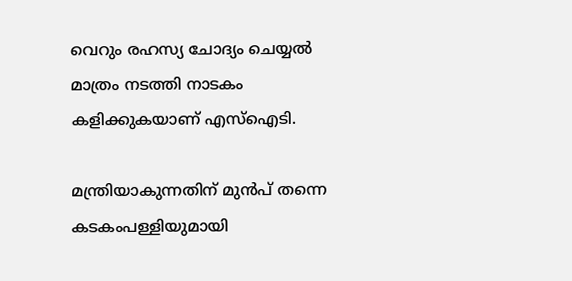വെറും രഹസ്യ ചോദ്യം ചെയ്യൽ മാത്രം നടത്തി നാടകം കളിക്കുകയാണ് എസ്ഐടി.

മന്ത്രിയാകുന്നതിന് മുൻപ് തന്നെ കടകംപള്ളിയുമായി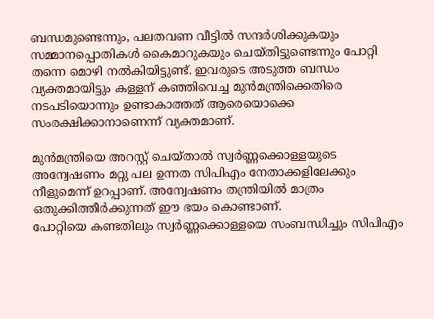ബന്ധമുണ്ടെന്നും, പലതവണ വീട്ടിൽ സന്ദർശിക്കുകയും സമ്മാനപ്പൊതികൾ കൈമാറുകയും ചെയ്തിട്ടുണ്ടെന്നും പോറ്റി തന്നെ മൊഴി നൽകിയിട്ടുണ്ട്. ഇവരുടെ അടുത്ത ബന്ധം വ്യക്തമായിട്ടും കള്ളന് കഞ്ഞിവെച്ച മുൻമന്ത്രിക്കെതിരെ നടപടിയൊന്നും ഉണ്ടാകാത്തത് ആരെയൊക്കെ സംരക്ഷിക്കാനാണെന്ന് വ്യക്തമാണ്.

മുൻമന്ത്രിയെ അറസ്റ്റ് ചെയ്താൽ സ്വർണ്ണക്കൊള്ളയുടെ അന്വേഷണം മറ്റു പല ഉന്നത സിപിഎം നേതാക്കളിലേക്കും നീളുമെന്ന് ഉറപ്പാണ്. അന്വേഷണം തന്ത്രിയിൽ മാത്രം ഒതുക്കിത്തീർക്കുന്നത് ഈ ഭയം കൊണ്ടാണ്.
പോറ്റിയെ കണ്ടതിലും സ്വർണ്ണക്കൊള്ളയെ സംബന്ധിച്ചും സിപിഎം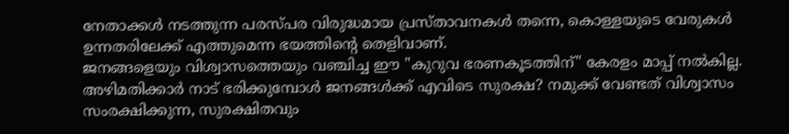നേതാക്കൾ നടത്തുന്ന പരസ്പര വിരുദ്ധമായ പ്രസ്താവനകൾ തന്നെ, കൊള്ളയുടെ വേരുകൾ ഉന്നതരിലേക്ക് എത്തുമെന്ന ഭയത്തിന്റെ തെളിവാണ്.
ജനങ്ങളെയും വിശ്വാസത്തെയും വഞ്ചിച്ച ഈ "കുറുവ ഭരണകൂടത്തിന്" കേരളം മാപ്പ് നൽകില്ല. അഴിമതിക്കാർ നാട് ഭരിക്കുമ്പോൾ ജനങ്ങൾക്ക് എവിടെ സുരക്ഷ? നമുക്ക് വേണ്ടത് വിശ്വാസം സംരക്ഷിക്കുന്ന, സുരക്ഷിതവും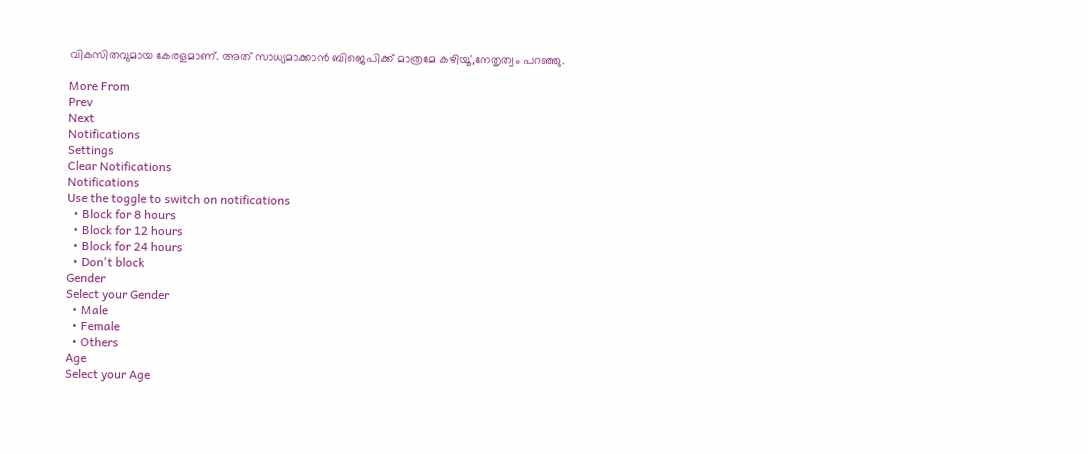വികസിതവുമായ കേരളമാണ്. അത് സാധ്യമാക്കാൻ ബിജെപിക്ക് മാത്രമേ കഴിയൂ',നേതൃത്വം പറഞ്ഞു.

More From
Prev
Next
Notifications
Settings
Clear Notifications
Notifications
Use the toggle to switch on notifications
  • Block for 8 hours
  • Block for 12 hours
  • Block for 24 hours
  • Don't block
Gender
Select your Gender
  • Male
  • Female
  • Others
Age
Select your Age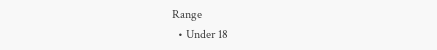Range
  • Under 18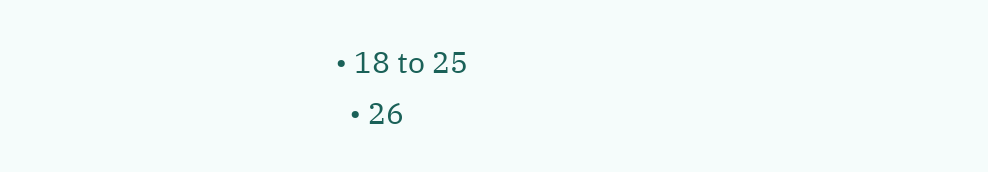• 18 to 25
  • 26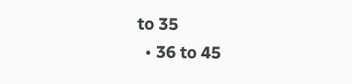to 35
  • 36 to 45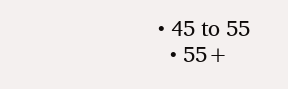• 45 to 55
  • 55+